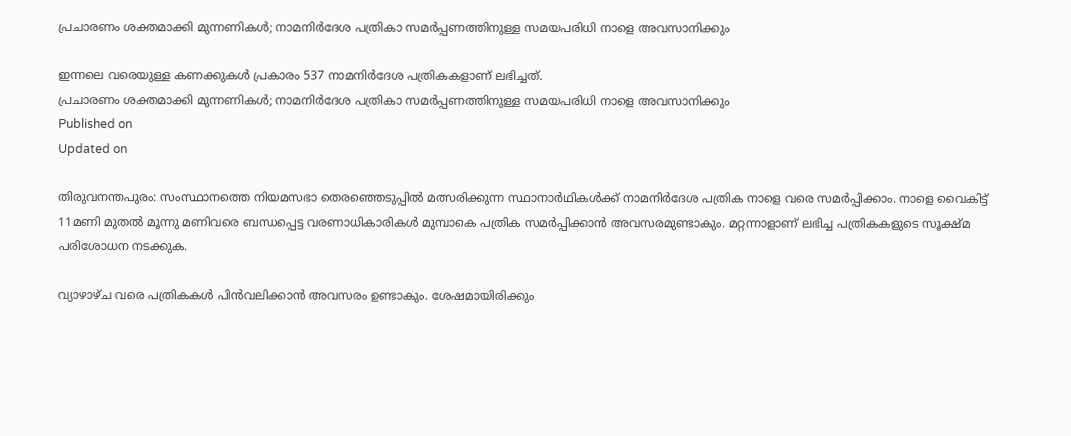പ്രചാരണം ശക്തമാക്കി മുന്നണികൾ; നാമനിർദേശ പത്രികാ സമർപ്പണത്തിനുള്ള സമയപരിധി നാളെ അവസാനിക്കും

ഇന്നലെ വരെയുള്ള കണക്കുകൾ പ്രകാരം 537 നാമനിർദേശ പത്രികകളാണ് ലഭിച്ചത്.
പ്രചാരണം ശക്തമാക്കി മുന്നണികൾ; നാമനിർദേശ പത്രികാ സമർപ്പണത്തിനുള്ള സമയപരിധി നാളെ അവസാനിക്കും
Published on
Updated on

തിരുവനന്തപുരം: സംസ്ഥാനത്തെ നിയമസഭാ തെരഞ്ഞെടുപ്പിൽ മത്സരിക്കുന്ന സ്ഥാനാർഥികൾക്ക് നാമനിർദേശ പത്രിക നാളെ വരെ സമർപ്പിക്കാം. നാളെ വൈകിട്ട് 11മണി മുതൽ മൂന്നു മണിവരെ ബന്ധപ്പെട്ട വരണാധികാരികൾ മുമ്പാകെ പത്രിക സമർപ്പിക്കാൻ അവസരമുണ്ടാകും. മറ്റന്നാളാണ് ലഭിച്ച പത്രികകളുടെ സൂക്ഷ്മ പരിശോധന നടക്കുക.

വ്യാഴാഴ്ച വരെ പത്രികകൾ പിൻവലിക്കാൻ അവസരം ഉണ്ടാകും. ശേഷമായിരിക്കും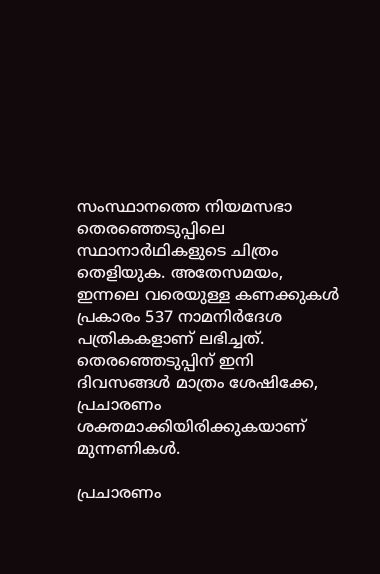സംസ്ഥാനത്തെ നിയമസഭാ തെരഞ്ഞെടുപ്പിലെ സ്ഥാനാർഥികളുടെ ചിത്രം തെളിയുക. അതേസമയം, ഇന്നലെ വരെയുള്ള കണക്കുകൾ പ്രകാരം 537 നാമനിർദേശ പത്രികകളാണ് ലഭിച്ചത്. തെരഞ്ഞെടുപ്പിന് ഇനി ദിവസങ്ങൾ മാത്രം ശേഷിക്കേ, പ്രചാരണം ശക്തമാക്കിയിരിക്കുകയാണ് മുന്നണികൾ.

പ്രചാരണം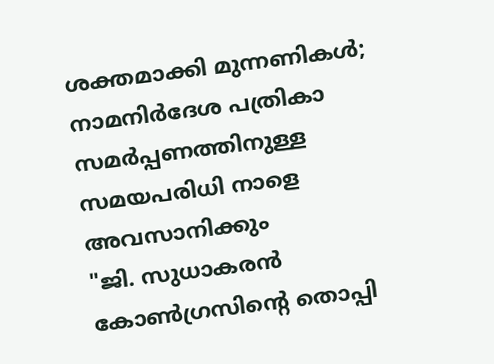ശക്തമാക്കി മുന്നണികൾ; നാമനിർദേശ പത്രികാ സമർപ്പണത്തിനുള്ള സമയപരിധി നാളെ അവസാനിക്കും
"ജി. സുധാകരൻ കോൺഗ്രസിന്റെ തൊപ്പി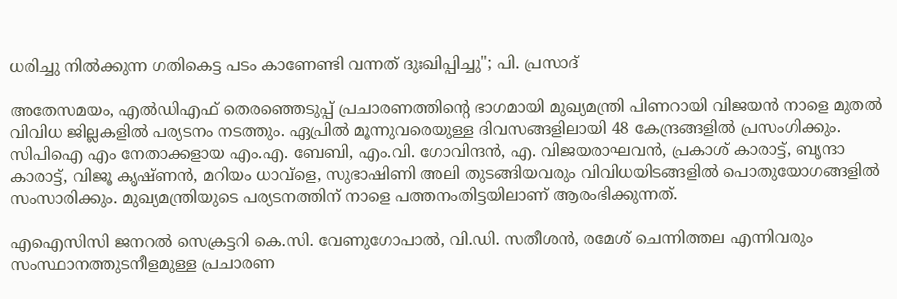ധരിച്ചു നിൽക്കുന്ന ഗതികെട്ട പടം കാണേണ്ടി വന്നത് ദുഃഖിപ്പിച്ചു"; പി. പ്രസാദ്

അതേസമയം, എൽഡിഎഫ് തെരഞ്ഞെടുപ്പ് പ്രചാരണത്തിൻ്റെ ഭാഗമായി മുഖ്യമന്ത്രി പിണറായി വിജയൻ നാളെ മുതൽ വിവിധ ജില്ലകളിൽ പര്യടനം നടത്തും. ഏപ്രിൽ മൂന്നുവരെയുള്ള ദിവസങ്ങളിലായി 48 കേന്ദ്രങ്ങളിൽ പ്രസംഗിക്കും. സിപിഐ എം നേതാക്കളായ എം.എ. ബേബി, എം.വി. ഗോവിന്ദൻ, എ. വിജയരാഘവൻ, പ്രകാശ്‌ കാരാട്ട്‌, ബൃന്ദാ കാരാട്ട്‌, വിജൂ കൃഷ്‌ണൻ, മറിയം ധാവ്‌ളെ, സുഭാഷിണി അലി തുടങ്ങിയവരും വിവിധയിടങ്ങളിൽ പൊതുയോഗങ്ങളിൽ സംസാരിക്കും. മുഖ്യമന്ത്രിയുടെ പര്യടനത്തിന്‌ നാളെ പത്തനംതിട്ടയിലാണ്‌ ആരംഭിക്കുന്നത്.

എഐസിസി ജനറൽ സെക്രട്ടറി കെ.സി. വേണുഗോപാൽ, വി.ഡി. സതീശൻ, രമേശ് ചെന്നിത്തല എന്നിവരും സംസ്ഥാനത്തുടനീളമുള്ള പ്രചാരണ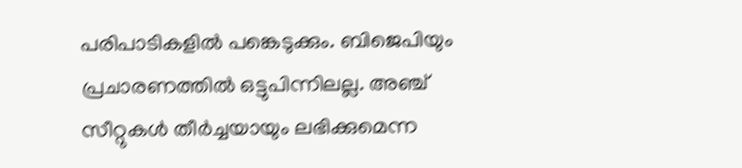പരിപാടികളിൽ പങ്കെടുക്കും. ബിജെപിയും പ്രചാരണത്തിൽ ഒട്ടുപിന്നിലല്ല. അഞ്ച് സീറ്റുകൾ തീർച്ചയായും ലഭിക്കുമെന്ന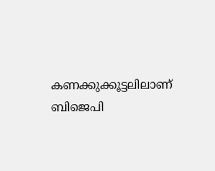കണക്കുക്കൂട്ടലിലാണ് ബിജെപി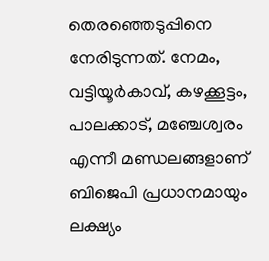തെരഞ്ഞെടുപ്പിനെ നേരിടുന്നത്. നേമം, വട്ടിയൂർകാവ്, കഴക്കൂട്ടം, പാലക്കാട്, മഞ്ചേശ്വരം എന്നീ മണ്ഡലങ്ങളാണ് ബിജെപി പ്രധാനമായും ലക്ഷ്യം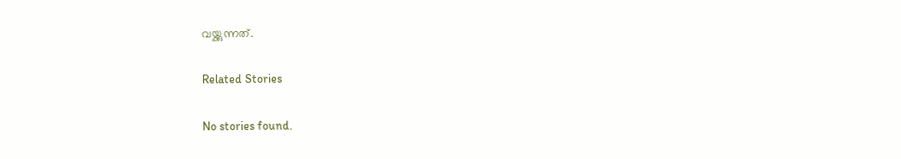വയ്ക്കുന്നത്.

Related Stories

No stories found.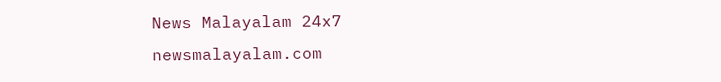News Malayalam 24x7
newsmalayalam.com